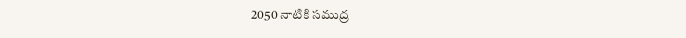2050 నాటికి సముద్ర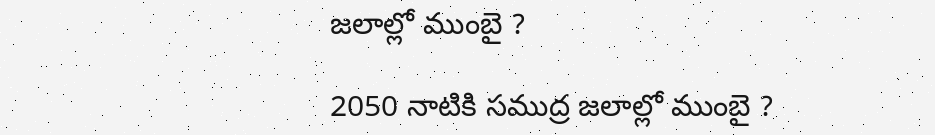జలాల్లో ముంబై ?

2050 నాటికి సముద్ర జలాల్లో ముంబై ?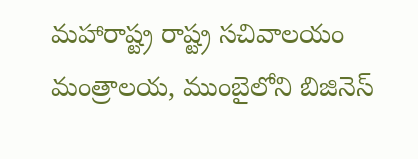మహారాష్ట్ర రాష్ట్ర సచివాలయం మంత్రాలయ, ముంబైలోని బిజినెస్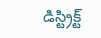డిస్ట్రిక్ట్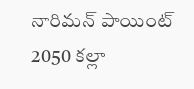నారిమన్ పాయింట్ 2050 కల్లా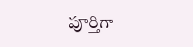పూర్తిగా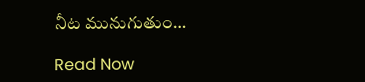నీట మునుగుతుం…

Read Now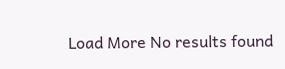Load More No results found